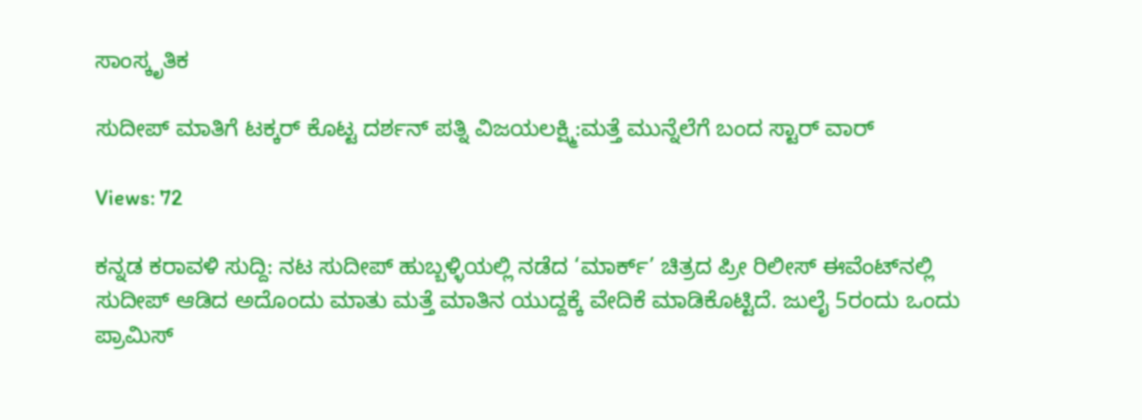ಸಾಂಸ್ಕೃತಿಕ

ಸುದೀಪ್ ಮಾತಿಗೆ ಟಕ್ಕರ್ ಕೊಟ್ಟ ದರ್ಶನ್ ಪತ್ನಿ ವಿಜಯಲಕ್ಷ್ಮಿ:ಮತ್ತೆ ಮುನ್ನೆಲೆಗೆ ಬಂದ ಸ್ಟಾರ್ ವಾರ್

Views: 72

ಕನ್ನಡ ಕರಾವಳಿ ಸುದ್ದಿ: ನಟ ಸುದೀಪ್ ಹುಬ್ಬಳ್ಳಿಯಲ್ಲಿ ನಡೆದ ‘ಮಾರ್ಕ್’ ಚಿತ್ರದ ಪ್ರೀ ರಿಲೀಸ್ ಈವೆಂಟ್‌ನಲ್ಲಿ ಸುದೀಪ್ ಆಡಿದ ಅದೊಂದು ಮಾತು ಮತ್ತೆ ಮಾತಿನ ಯುದ್ದಕ್ಕೆ ವೇದಿಕೆ ಮಾಡಿಕೊಟ್ಟಿದೆ. ಜುಲೈ 5ರಂದು ಒಂದು ಪ್ರಾಮಿಸ್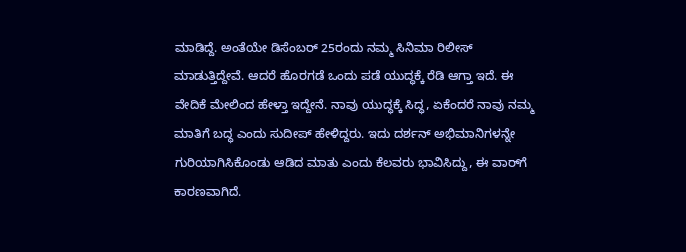ಮಾಡಿದ್ದೆ. ಅಂತೆಯೇ ಡಿಸೆಂಬರ್ 25ರಂದು ನಮ್ಮ ಸಿನಿಮಾ ರಿಲೀಸ್ ಮಾಡುತ್ತಿದ್ದೇವೆ. ಆದರೆ ಹೊರಗಡೆ ಒಂದು ಪಡೆ ಯುದ್ಧಕ್ಕೆ ರೆಡಿ ಆಗ್ತಾ ಇದೆ. ಈ ವೇದಿಕೆ ಮೇಲಿಂದ ಹೇಳ್ತಾ ಇದ್ದೇನೆ. ನಾವು ಯುದ್ಧಕ್ಕೆ ಸಿದ್ಧ, ಏಕೆಂದರೆ ನಾವು ನಮ್ಮ ಮಾತಿಗೆ ಬದ್ಧ ಎಂದು ಸುದೀಪ್ ಹೇಳಿದ್ದರು. ಇದು ದರ್ಶನ್ ಅಭಿಮಾನಿಗಳನ್ನೇ ಗುರಿಯಾಗಿಸಿಕೊಂಡು ಆಡಿದ ಮಾತು ಎಂದು ಕೆಲವರು ಭಾವಿಸಿದ್ದು, ಈ ವಾರ್‌ಗೆ ಕಾರಣವಾಗಿದೆ.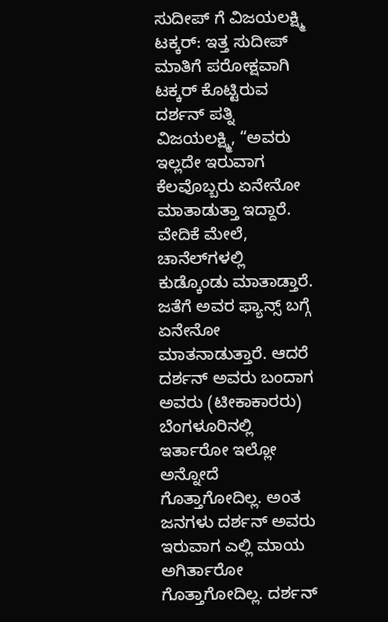ಸುದೀಪ್‌ ಗೆ ವಿಜಯಲಕ್ಷ್ಮಿ ಟಕ್ಕರ್: ಇತ್ತ ಸುದೀಪ್ ಮಾತಿಗೆ ಪರೋಕ್ಷವಾಗಿ ಟಕ್ಕರ್ ಕೊಟ್ಟಿರುವ ದರ್ಶನ್ ಪತ್ನಿ ವಿಜಯಲಕ್ಷ್ಮಿ, “ಅವರು ಇಲ್ಲದೇ ಇರುವಾಗ ಕೆಲವೊಬ್ಬರು ಏನೇನೋ ಮಾತಾಡುತ್ತಾ ಇದ್ದಾರೆ. ವೇದಿಕೆ ಮೇಲೆ, ಚಾನೆಲ್‌ಗಳಲ್ಲಿ ಕುಡ್ಕೊಂಡು ಮಾತಾಡ್ತಾರೆ. ಜತೆಗೆ ಅವರ ಫ್ಯಾನ್ಸ್ ಬಗ್ಗೆ ಏನೇನೋ ಮಾತನಾಡುತ್ತಾರೆ. ಆದರೆ ದರ್ಶನ್ ಅವರು ಬಂದಾಗ ಅವರು (ಟೀಕಾಕಾರರು) ಬೆಂಗಳೂರಿನಲ್ಲಿ ಇರ್ತಾರೋ ಇಲ್ಲೋ ಅನ್ನೋದೆ ಗೊತ್ತಾಗೋದಿಲ್ಲ. ಅಂತ ಜನಗಳು ದರ್ಶನ್ ಅವರು ಇರುವಾಗ ಎಲ್ಲಿ ಮಾಯ ಅಗಿರ್ತಾರೋ ಗೊತ್ತಾಗೋದಿಲ್ಲ. ದರ್ಶನ್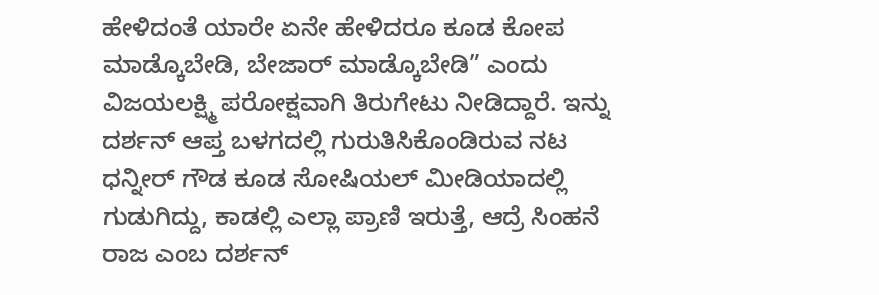ಹೇಳಿದಂತೆ ಯಾರೇ ಏನೇ ಹೇಳಿದರೂ ಕೂಡ ಕೋಪ ಮಾಡ್ಕೊಬೇಡಿ, ಬೇಜಾ‌ರ್ ಮಾಡ್ಕೊಬೇಡಿ” ಎಂದು ವಿಜಯಲಕ್ಷ್ಮಿ ಪರೋಕ್ಷವಾಗಿ ತಿರುಗೇಟು ನೀಡಿದ್ದಾರೆ. ಇನ್ನು ದರ್ಶನ್ ಆಪ್ತ ಬಳಗದಲ್ಲಿ ಗುರುತಿಸಿಕೊಂಡಿರುವ ನಟ ಧನ್ನೀ‌ರ್ ಗೌಡ ಕೂಡ ಸೋಷಿಯಲ್‌ ಮೀಡಿಯಾದಲ್ಲಿ ಗುಡುಗಿದ್ದು, ಕಾಡಲ್ಲಿ ಎಲ್ಲಾ ಪ್ರಾಣಿ ಇರುತ್ತೆ, ಆದ್ರೆ ಸಿಂಹನೆ ರಾಜ ಎಂಬ ದರ್ಶನ್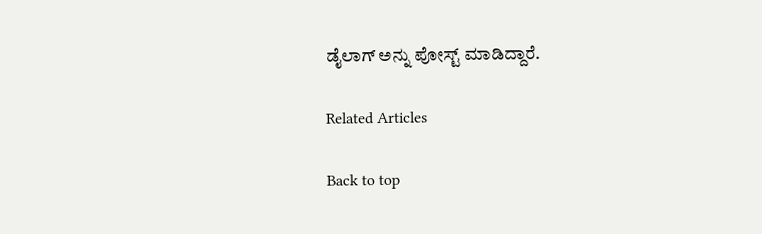ಡೈಲಾಗ್ ಅನ್ನು ಪೋಸ್ಟ್ ಮಾಡಿದ್ದಾರೆ.

Related Articles

Back to top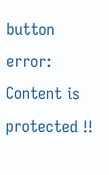button
error: Content is protected !!